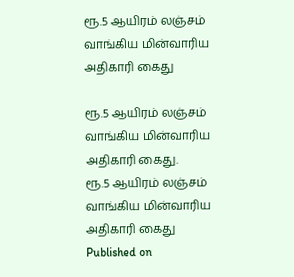ரூ.5 ஆயிரம் லஞ்சம் வாங்கிய மின்வாரிய அதிகாரி கைது

ரூ.5 ஆயிரம் லஞ்சம் வாங்கிய மின்வாரிய அதிகாரி கைது.
ரூ.5 ஆயிரம் லஞ்சம் வாங்கிய மின்வாரிய அதிகாரி கைது
Published on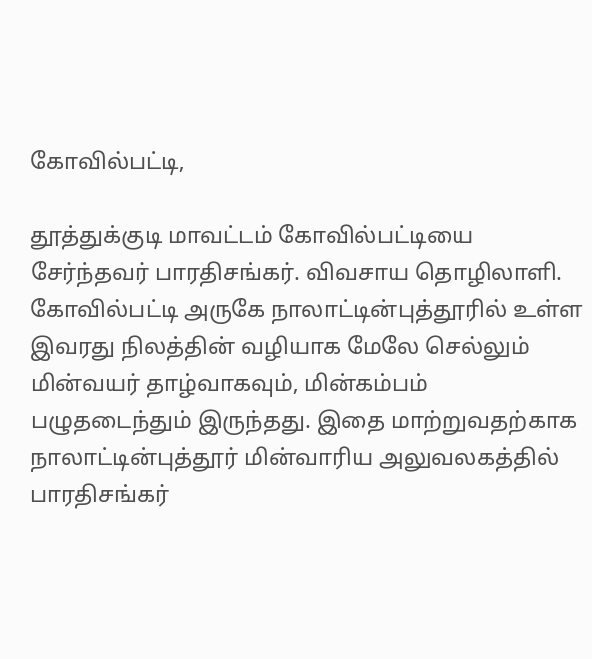கோவில்பட்டி,

தூத்துக்குடி மாவட்டம் கோவில்பட்டியை சேர்ந்தவர் பாரதிசங்கர். விவசாய தொழிலாளி. கோவில்பட்டி அருகே நாலாட்டின்புத்தூரில் உள்ள இவரது நிலத்தின் வழியாக மேலே செல்லும் மின்வயர் தாழ்வாகவும், மின்கம்பம் பழுதடைந்தும் இருந்தது. இதை மாற்றுவதற்காக நாலாட்டின்புத்தூர் மின்வாரிய அலுவலகத்தில் பாரதிசங்கர்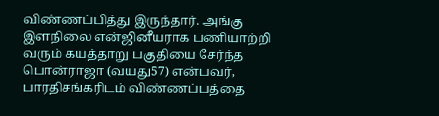விண்ணப்பித்து இருந்தார். அங்கு இளநிலை என்ஜினீயராக பணியாற்றி வரும் கயத்தாறு பகுதியை சேர்ந்த பொன்ராஜா (வயது57) என்பவர், பாரதிசங்கரிடம் விண்ணப்பத்தை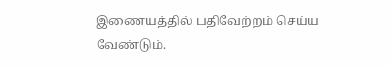இணையத்தில் பதிவேற்றம் செய்ய வேண்டும்.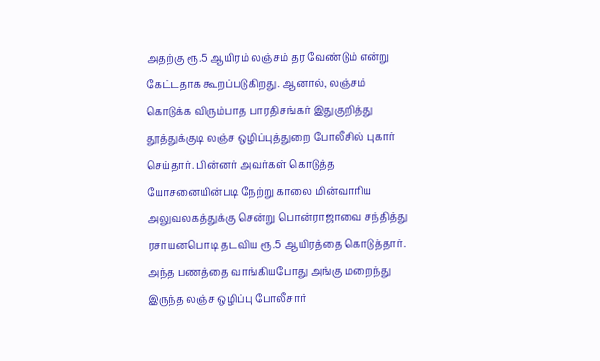அதற்கு ரூ.5 ஆயிரம் லஞ்சம் தர வேண்டும் என்று கேட்டதாக கூறப்படுகிறது. ஆனால், லஞ்சம் கொடுக்க விரும்பாத பாரதிசங்கர் இதுகுறித்து தூத்துக்குடி லஞ்ச ஒழிப்புத்துறை போலீசில் புகார் செய்தார். பின்னர் அவர்கள் கொடுத்த யோசனையின்படி நேற்று காலை மின்வாரிய அலுவலகத்துக்கு சென்று பொன்ராஜாவை சந்தித்து ரசாயனபொடி தடவிய ரூ.5 ஆயிரத்தை கொடுத்தார். அந்த பணத்தை வாங்கியபோது அங்கு மறைந்து இருந்த லஞ்ச ஒழிப்பு போலீசார்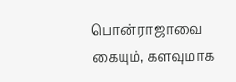பொன்ராஜாவை கையும், களவுமாக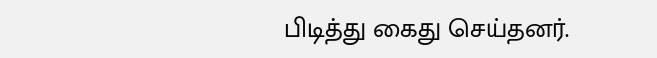பிடித்து கைது செய்தனர்.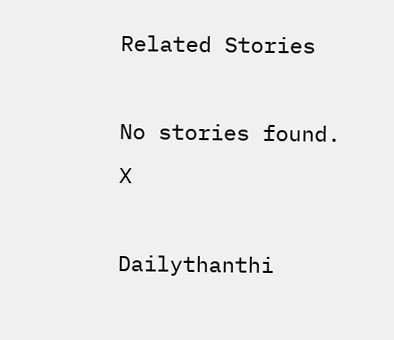Related Stories

No stories found.
X

Dailythanthi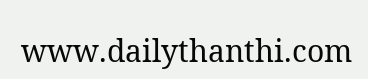www.dailythanthi.com